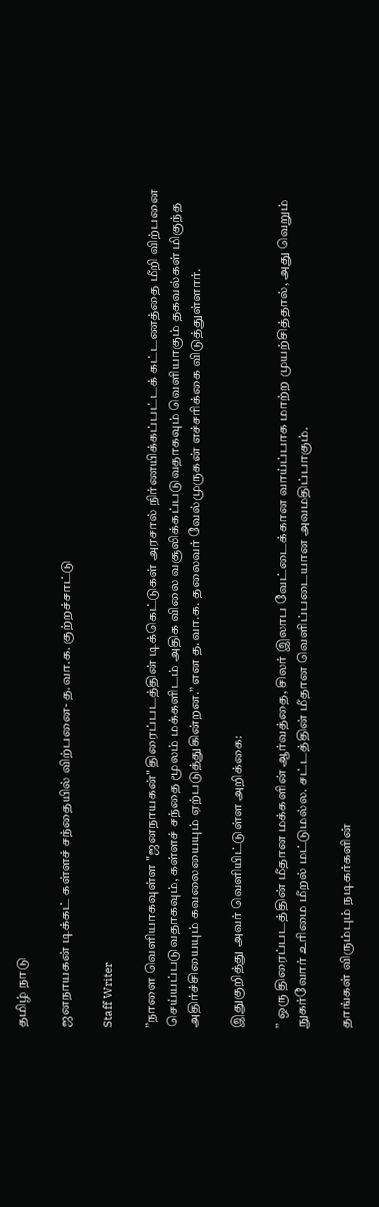தமிழ் நாடு

ஜனநாயகன் டிக்கட் கள்ளச் சந்தையில் விற்பனை- த.வா.க. குற்றச்சாட்டு

Staff Writer

”நாளை வெளியாகவுள்ள "ஜனநாயகன்" திரைப்படத்தின் டிக்கெட்டுகள் அரசால் நிர்ணயிக்கப்பட்டக் கட்டணத்தை மீறி விற்பனை செய்யப்படுவதாகவும், கள்ளச் சந்தை மூலம் மக்களிடம் அதிக விலை வசூலிக்கப்படுவதாகவும் வெளியாகும் தகவல்கள் மிகுந்த அதிர்ச்சியையும் கவலையையும் ஏற்படுத்துகின்றன.” என த.வா.க. தலைவர் வேல்முருகன் எச்சரிக்கை விடுத்துள்ளார்.

இதுகுறித்து அவர் வெளியிட்டுள்ள அறிக்கை:

” ஒரு திரைப்படத்தின் மீதான மக்களின் ஆர்வத்தை, சிலர் இலாப வேட்டைக்கான வாய்ப்பாக மாற்ற முயற்சித்தால், அது வெறும் நுகர்வோர் உரிமை மீறல் மட்டுமல்ல. சட்டத்தின் மீதான வெளிப்படையான அவமதிப்பாகும்.

தாங்கள் விரும்பும் நடிகர்களின்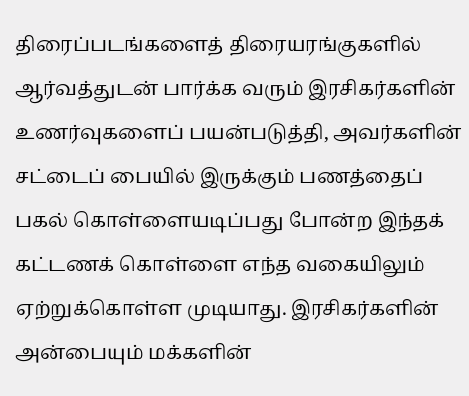திரைப்படங்களைத் திரையரங்குகளில் ஆர்வத்துடன் பார்க்க வரும் இரசிகர்களின் உணர்வுகளைப் பயன்படுத்தி, அவர்களின் சட்டைப் பையில் இருக்கும் பணத்தைப் பகல் கொள்ளையடிப்பது போன்ற இந்தக் கட்டணக் கொள்ளை எந்த வகையிலும் ஏற்றுக்கொள்ள முடியாது. இரசிகர்களின் அன்பையும் மக்களின்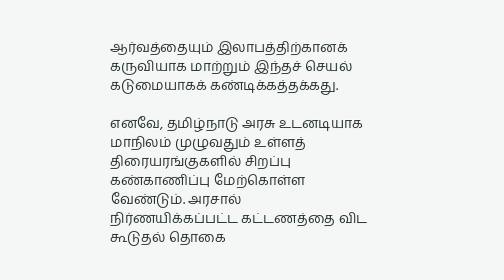ஆர்வத்தையும் இலாபத்திற்கானக் கருவியாக மாற்றும் இந்தச் செயல் கடுமையாகக் கண்டிக்கத்தக்கது.

எனவே, தமிழ்நாடு அரசு உடனடியாக மாநிலம் முழுவதும் உள்ளத் திரையரங்குகளில் சிறப்பு கண்காணிப்பு மேற்கொள்ள வேண்டும். அரசால் நிர்ணயிக்கப்பட்ட கட்டணத்தை விட கூடுதல் தொகை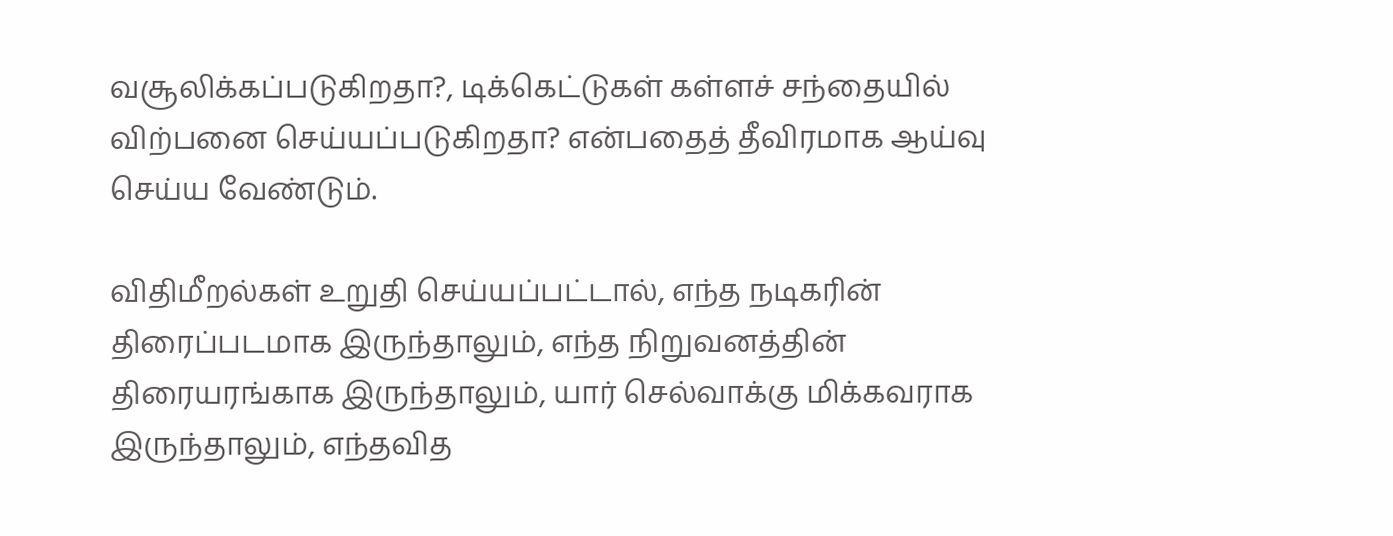வசூலிக்கப்படுகிறதா?, டிக்கெட்டுகள் கள்ளச் சந்தையில் விற்பனை செய்யப்படுகிறதா? என்பதைத் தீவிரமாக ஆய்வு செய்ய வேண்டும்.

விதிமீறல்கள் உறுதி செய்யப்பட்டால், எந்த நடிகரின் திரைப்படமாக இருந்தாலும், எந்த நிறுவனத்தின் திரையரங்காக இருந்தாலும், யார் செல்வாக்கு மிக்கவராக இருந்தாலும், எந்தவித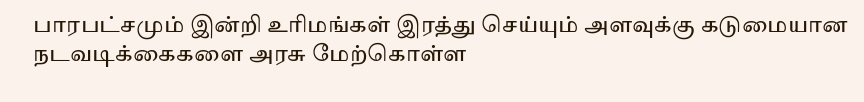பாரபட்சமும் இன்றி உரிமங்கள் இரத்து செய்யும் அளவுக்கு கடுமையான நடவடிக்கைகளை அரசு மேற்கொள்ள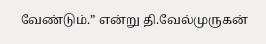வேண்டும்.” என்று தி.வேல்முருகன்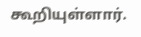கூறியுள்ளார்.